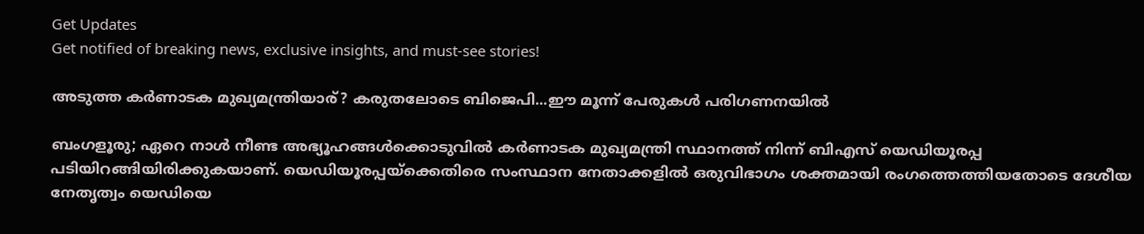Get Updates
Get notified of breaking news, exclusive insights, and must-see stories!

അടുത്ത കർണാടക മുഖ്യമന്ത്രിയാര്? കരുതലോടെ ബിജെപി...ഈ മൂന്ന് പേരുകൾ പരിഗണനയിൽ

ബംഗളൂരു; ഏറെ നാൾ നീണ്ട അഭ്യൂഹങ്ങൾക്കൊടുവിൽ കർണാടക മുഖ്യമന്ത്രി സ്ഥാനത്ത് നിന്ന് ബിഎസ് യെഡിയൂരപ്പ പടിയിറങ്ങിയിരിക്കുകയാണ്. യെഡിയൂരപ്പയ്ക്കെതിരെ സംസ്ഥാന നേതാക്കളിൽ ഒരുവിഭാഗം ശക്തമായി രംഗത്തെത്തിയതോടെ ദേശീയ നേതൃത്വം യെഡിയെ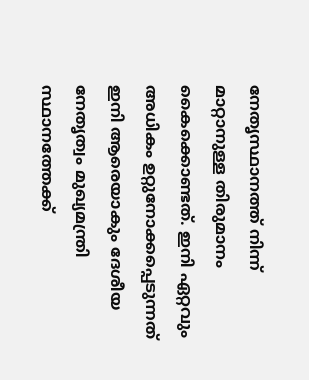നേതൃസ്ഥാനത്ത് നിന്ന് മാറ്റാനുള്ള തിരുമാനം കൈക്കൊണ്ടത്. ഇനി ഏറ്റവും അധികം ഉറ്റുനോക്കപ്പെടുന്നത് ഇനി ആരെയാകും ദേശീയ നേതൃത്വം മുഖ്യമന്ത്രി സ്ഥാനത്തേക്ക്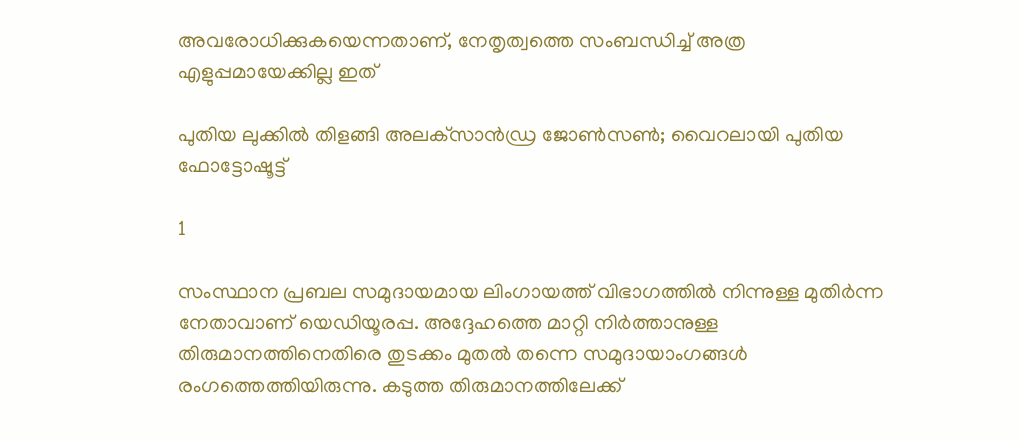അവരോധിക്കുകയെന്നതാണ്, നേതൃത്വത്തെ സംബന്ധിച്ച് അത്ര എളുപ്പമായേക്കില്ല ഇത്

പുതിയ ലുക്കില്‍ തിളങ്ങി അലക്‌സാന്‍ഡ്ര ജോണ്‍സണ്‍; വൈറലായി പുതിയ ഫോട്ടോഷൂട്ട്

1

സംസ്ഥാന പ്രബല സമുദായമായ ലിംഗായത്ത് വിഭാഗത്തിൽ നിന്നുള്ള മുതിർന്ന നേതാവാണ് യെഡിയൂരപ്പ. അദ്ദേഹത്തെ മാറ്റി നിർത്താനുള്ള തിരുമാനത്തിനെതിരെ തുടക്കം മുതൽ തന്നെ സമുദായാംഗങ്ങൾ രംഗത്തെത്തിയിരുന്നു. കടുത്ത തിരുമാനത്തിലേക്ക്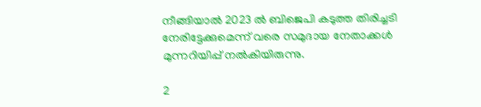നീങ്ങിയാൽ 2023 ൽ ബിജെപി കടുത്ത തിരിച്ചടി നേരിട്ടേക്കുമെന്ന് വരെ സമുദായ നേതാക്കൾ മുന്നറിയിപ്പ് നൽകിയിരുന്നു.

2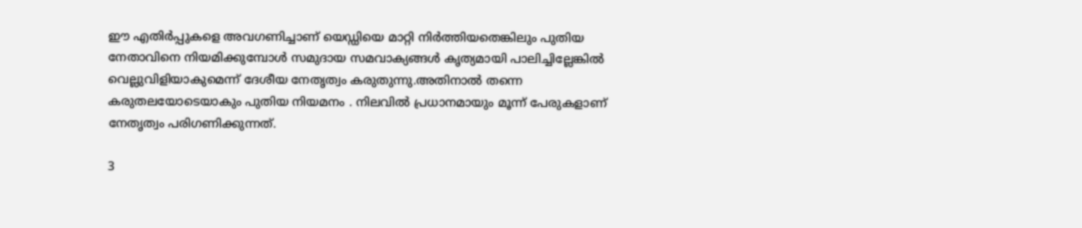ഈ എതിർപ്പുകളെ അവഗണിച്ചാണ് യെഡ്ഡിയെ മാറ്റി നിർത്തിയതെങ്കിലും പുതിയ നേതാവിനെ നിയമിക്കുമ്പോൾ സമുദായ സമവാക്യങ്ങൾ കൃത്യമായി പാലിച്ചില്ലേങ്കിൽ വെല്ലുവിളിയാകുമെന്ന് ദേശീയ നേതൃത്വം കരുതുന്നു.അതിനാൽ തന്നെ കരുതലയോടെയാകും പുതിയ നിയമനം . നിലവിൽ പ്രധാനമായും മൂന്ന് പേരുകളാണ് നേതൃത്വം പരിഗണിക്കുന്നത്.

3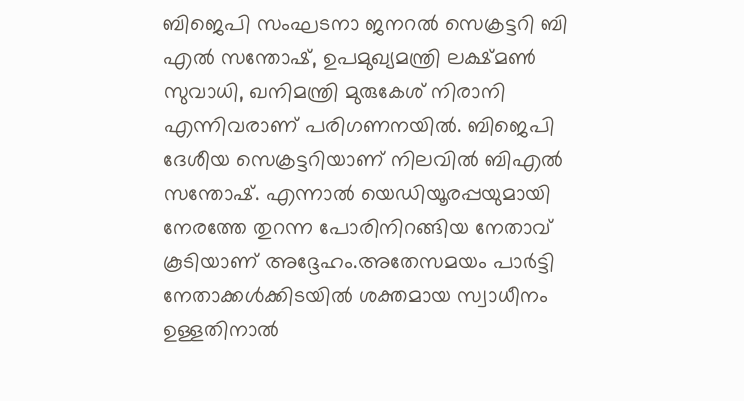ബിജെപി സംഘടനാ ജനറൽ സെക്രട്ടറി ബി എൽ സന്തോഷ്, ഉപമുഖ്യമന്ത്രി ലക്ഷ്മൺ സുവാധി, ഖനിമന്ത്രി മുരുകേശ് നിരാനി എന്നിവരാണ് പരിഗണനയിൽ. ബിജെപി ദേശീയ സെക്രട്ടറിയാണ് നിലവിൽ ബിഎൽ സന്തോഷ്. എന്നാൽ യെഡിയൂരപ്പയുമായി നേരത്തേ തുറന്ന പോരിനിറങ്ങിയ നേതാവ് കൂടിയാണ് അദ്ദേഹം.അതേസമയം പാർട്ടി നേതാക്കൾക്കിടയിൽ ശക്തമായ സ്വാധീനം ഉള്ളതിനാൽ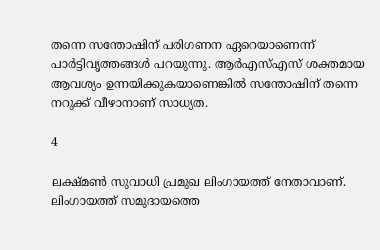തന്നെ സന്തോഷിന് പരിഗണന ഏറെയാണെന്ന് പാർട്ടിവൃത്തങ്ങൾ പറയുന്നു. ആർഎസ്എസ് ശക്തമായ ആവശ്യം ഉന്നയിക്കുകയാണെങ്കിൽ സന്തോഷിന് തന്നെ നറുക്ക് വീഴാനാണ് സാധ്യത.

4

ലക്ഷ്മൺ സുവാധി പ്രമുഖ ലിംഗായത്ത് നേതാവാണ്. ലിംഗായത്ത് സമുദായത്തെ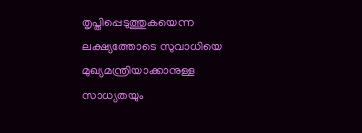തൃപ്തിപ്പെടുത്തുകയെന്ന ലക്ഷ്യത്തോടെ സുവാധിയെ മുഖ്യമന്ത്രിയാക്കാനുള്ള സാധ്യതയും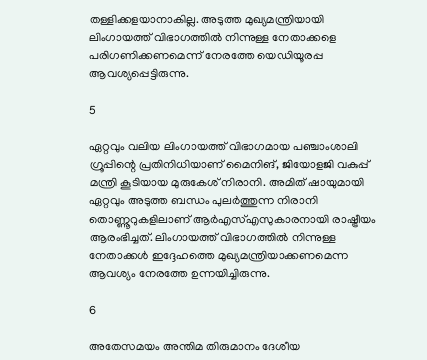തള്ളിക്കളയാനാകില്ല. അടുത്ത മുഖ്യമന്ത്രിയായി ലിംഗായത്ത് വിഭാഗത്തിൽ നിന്നുള്ള നേതാക്കളെ പരിഗണിക്കണമെന്ന് നേരത്തേ യെഡിയൂരപ്പ ആവശ്യപ്പെട്ടിരുന്നു.

5

ഏറ്റവും വലിയ ലിംഗായത്ത് വിഭാഗമായ പഞ്ചാംശാലി ഗ്രൂപ്പിന്റെ പ്രതിനിധിയാണ് മൈനിങ്, ജിയോളജി വകുപ്പ് മന്ത്രി കൂടിയായ മുരുകേശ് നിരാനി. അമിത് ഷായുമായി ഏറ്റവും അടുത്ത ബന്ധം പുലർത്തുന്ന നിരാനി തൊണ്ണൂറുകളിലാണ് ആർഎസ്എസുകാരനായി രാഷ്ട്രീയം ആരംഭിച്ചത്. ലിംഗായത്ത് വിഭാഗത്തിൽ നിന്നുള്ള നേതാക്കൾ ഇദ്ദേഹത്തെ മുഖ്യമന്ത്രിയാക്കണമെന്ന ആവശ്യം നേരത്തേ ഉന്നയിച്ചിരുന്നു.

6

അതേസമയം അന്തിമ തിരുമാനം ദേശീയ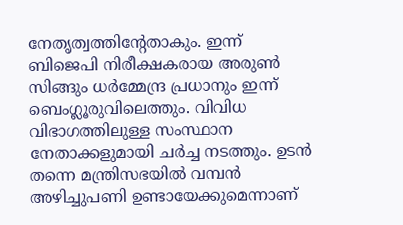നേതൃത്വത്തിന്റേതാകും. ഇന്ന് ബിജെപി നിരീക്ഷകരായ അരുൺ സിങ്ങും ധർമ്മേന്ദ്ര പ്രധാനും ഇന്ന് ബെംഗ്ലൂരുവിലെത്തും. വിവിധ വിഭാഗത്തിലുള്ള സംസ്ഥാന നേതാക്കളുമായി ചർച്ച നടത്തും. ഉടൻ തന്നെ മന്ത്രിസഭയിൽ വമ്പൻ അഴിച്ചുപണി ഉണ്ടായേക്കുമെന്നാണ്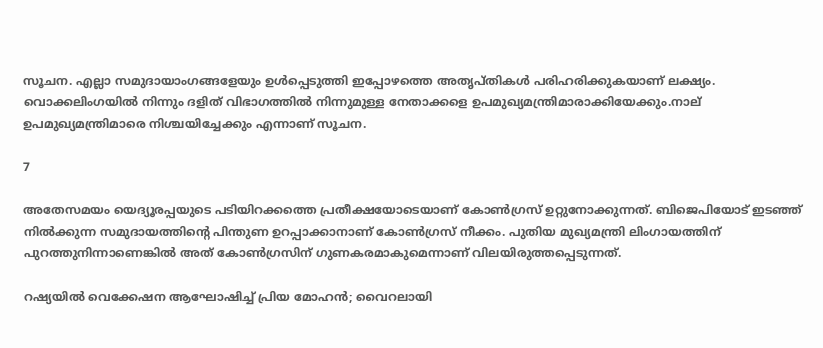സൂചന. എല്ലാ സമുദായാംഗങ്ങളേയും ഉൾപ്പെടുത്തി ഇപ്പോഴത്തെ അതൃപ്തികൾ പരിഹരിക്കുകയാണ് ലക്ഷ്യം.
വൊക്കലിംഗയിൽ നിന്നും ദളിത് വിഭാഗത്തിൽ നിന്നുമുള്ള നേതാക്കളെ ഉപമുഖ്യമന്ത്രിമാരാക്കിയേക്കും.നാല് ഉപമുഖ്യമന്ത്രിമാരെ നിശ്ചയിച്ചേക്കും എന്നാണ് സൂചന.

7

അതേസമയം യെദ്യൂരപ്പയുടെ പടിയിറക്കത്തെ പ്രതീക്ഷയോടെയാണ് കോൺഗ്രസ് ഉറ്റുനോക്കുന്നത്. ബിജെപിയോട് ഇടഞ്ഞ് നിൽക്കുന്ന സമുദായത്തിന്റെ പിന്തുണ ഉറപ്പാക്കാനാണ് കോൺഗ്രസ് നീക്കം. പുതിയ മുഖ്യമന്ത്രി ലിംഗായത്തിന് പുറത്തുനിന്നാണെങ്കിൽ അത് കോൺഗ്രസിന് ഗുണകരമാകുമെന്നാണ് വിലയിരുത്തപ്പെടുന്നത്.

റഷ്യയിൽ വെക്കേഷന ആഘോഷിച്ച് പ്രിയ മോഹൻ; വൈറലായി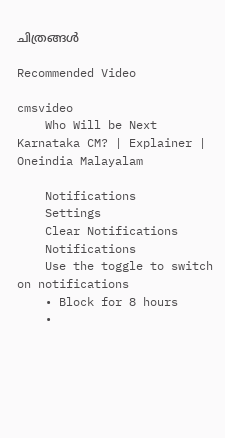ചിത്രങ്ങൾ

Recommended Video

cmsvideo
    Who Will be Next Karnataka CM? | Explainer | Oneindia Malayalam

    Notifications
    Settings
    Clear Notifications
    Notifications
    Use the toggle to switch on notifications
    • Block for 8 hours
    •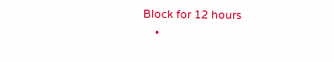Block for 12 hours
    •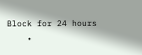Block for 24 hours
    •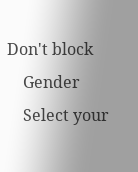Don't block
    Gender
    Select your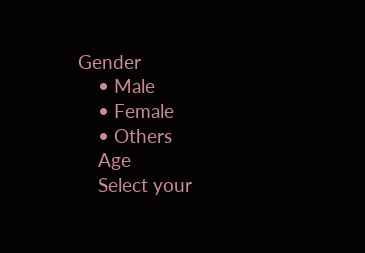Gender
    • Male
    • Female
    • Others
    Age
    Select your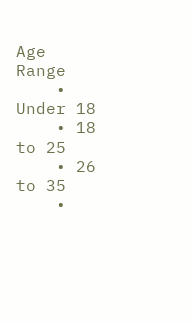Age Range
    • Under 18
    • 18 to 25
    • 26 to 35
    •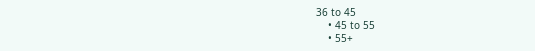36 to 45
    • 45 to 55
    • 55+